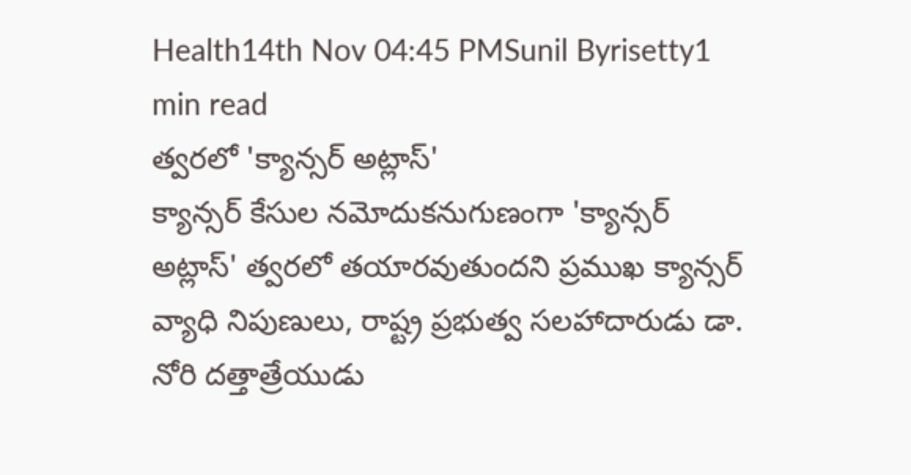Health14th Nov 04:45 PMSunil Byrisetty1 min read
త్వరలో 'క్యాన్సర్ అట్లాస్'
క్యాన్సర్ కేసుల నమోదుకనుగుణంగా 'క్యాన్సర్ అట్లాస్' త్వరలో తయారవుతుందని ప్రముఖ క్యాన్సర్ వ్యాధి నిపుణులు, రాష్ట్ర ప్రభుత్వ సలహాదారుడు డా. నోరి దత్తాత్రేయుడు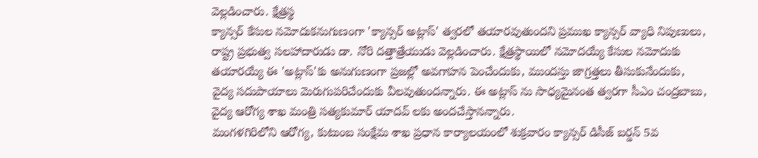వెల్లడించారు. క్షేత్రస్థ
క్యాన్సర్ కేసుల నమోదుకనుగుణంగా 'క్యాన్సర్ అట్లాస్' త్వరలో తయారవుతుందని ప్రముఖ క్యాన్సర్ వ్యాధి నిపుణులు, రాష్ట్ర ప్రభుత్వ సలహాదారుడు డా. నోరి దత్తాత్రేయుడు వెల్లడించారు. క్షేత్రస్థాయిలో నమోదయ్యే కేసుల నమోదుకు తయారయ్యే ఈ 'అట్లాస్'కు అనుగుణంగా ప్రజల్లో అవగాహన పెంచేందుకు, ముందస్తు జాగ్రత్తలు తీసుకునేందుకు, వైద్య సదుపాయాలు మెరుగుపరిచేందుకు వీలవుతుందన్నారు. ఈ అట్లాస్ ను సాధ్యమైనంత త్వరగా సీఎం చంద్రబాబు, వైద్య ఆరోగ్య శాఖ మంత్రి సత్యకుమార్ యాదవ్ లకు అందచేస్తానన్నారు.
మంగళగిరిలోని ఆరోగ్య, కుటుంబ సంక్షేమ శాఖ ప్రధాన కార్యాలయంలో శుక్రవారం క్యాన్సర్ డిసీజ్ బర్డన్ 5వ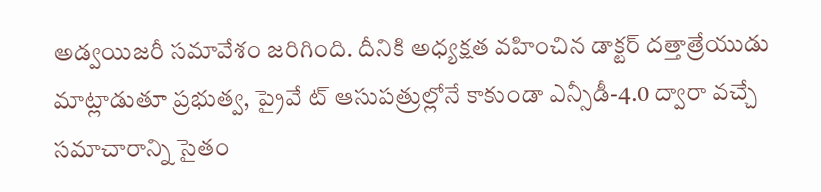అడ్వయిజరీ సమావేశం జరిగింది. దీనికి అధ్యక్షత వహించిన డాక్టర్ దత్తాత్రేయుడు మాట్లాడుతూ ప్రభుత్వ, ప్రైవే ట్ ఆసుపత్రుల్లోనే కాకుండా ఎన్సీడీ-4.0 ద్వారా వచ్చే సమాచారాన్ని సైతం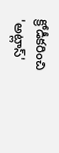క్రోడీకరించి 'అట్లాస్'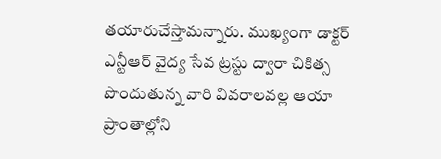తయారుచేస్తామన్నారు. ముఖ్యంగా డాక్టర్ ఎన్టీఆర్ వైద్య సేవ ట్రస్టు ద్వారా చికిత్స పొందుతున్న వారి వివరాలవల్ల ఆయా ప్రాంతాల్లోని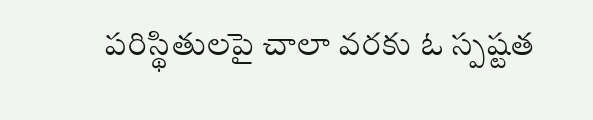పరిస్థితులపై చాలా వరకు ఓ స్పష్టత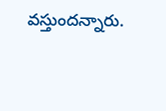వస్తుందన్నారు.